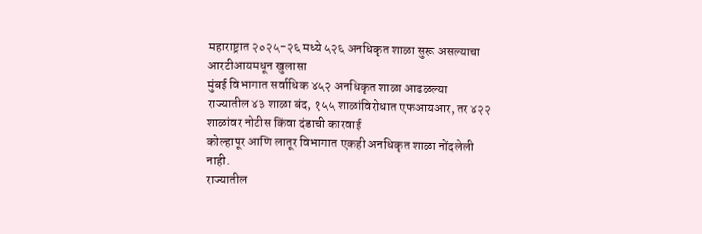महाराष्ट्रात २०२५-२६ मध्ये ५२६ अनधिकृत शाळा सुरू असल्याचा आरटीआयमधून खुलासा
मुंबई विभागात सर्वाधिक ४५२ अनधिकृत शाळा आढळल्या
राज्यातील ४३ शाळा बंद, १५५ शाळांविरोधात एफआयआर, तर ४२२ शाळांवर नोटीस किंवा दंडाची कारवाई
कोल्हापूर आणि लातूर विभागात एकही अनधिकृत शाळा नोंदलेली नाही.
राज्यातील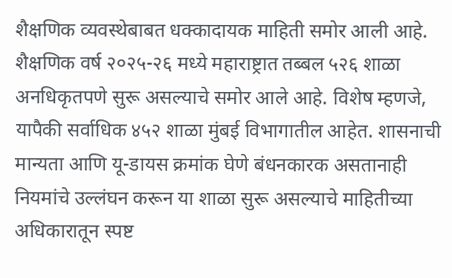शैक्षणिक व्यवस्थेबाबत धक्कादायक माहिती समोर आली आहे. शैक्षणिक वर्ष २०२५-२६ मध्ये महाराष्ट्रात तब्बल ५२६ शाळा अनधिकृतपणे सुरू असल्याचे समोर आले आहे. विशेष म्हणजे, यापैकी सर्वाधिक ४५२ शाळा मुंबई विभागातील आहेत. शासनाची मान्यता आणि यू-डायस क्रमांक घेणे बंधनकारक असतानाही नियमांचे उल्लंघन करून या शाळा सुरू असल्याचे माहितीच्या अधिकारातून स्पष्ट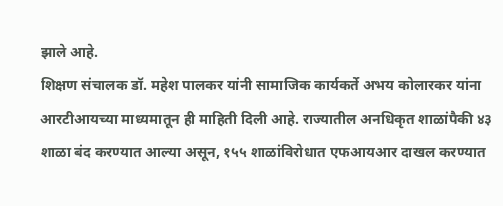झाले आहे.
शिक्षण संचालक डॉ. महेश पालकर यांनी सामाजिक कार्यकर्ते अभय कोलारकर यांना आरटीआयच्या माध्यमातून ही माहिती दिली आहे. राज्यातील अनधिकृत शाळांपैकी ४३ शाळा बंद करण्यात आल्या असून, १५५ शाळांविरोधात एफआयआर दाखल करण्यात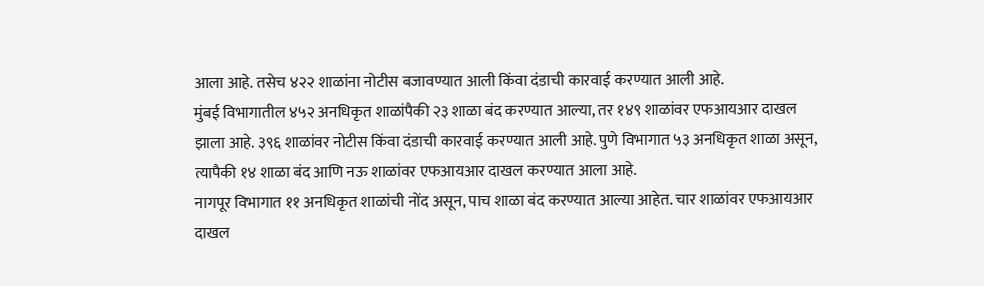आला आहे. तसेच ४२२ शाळांना नोटीस बजावण्यात आली किंवा दंडाची कारवाई करण्यात आली आहे.
मुंबई विभागातील ४५२ अनधिकृत शाळांपैकी २३ शाळा बंद करण्यात आल्या, तर १४९ शाळांवर एफआयआर दाखल झाला आहे. ३९६ शाळांवर नोटीस किंवा दंडाची कारवाई करण्यात आली आहे. पुणे विभागात ५३ अनधिकृत शाळा असून, त्यापैकी १४ शाळा बंद आणि नऊ शाळांवर एफआयआर दाखल करण्यात आला आहे.
नागपूर विभागात ११ अनधिकृत शाळांची नोंद असून, पाच शाळा बंद करण्यात आल्या आहेत. चार शाळांवर एफआयआर दाखल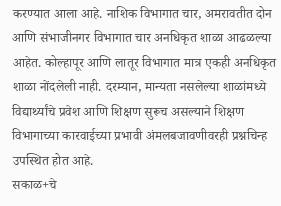करण्यात आला आहे. नाशिक विभागात चार, अमरावतीत दोन आणि संभाजीनगर विभागात चार अनधिकृत शाळा आढळल्या आहेत. कोल्हापूर आणि लातूर विभागात मात्र एकही अनधिकृत शाळा नोंदलेली नाही. दरम्यान, मान्यता नसलेल्या शाळांमध्ये विद्यार्थ्यांचे प्रवेश आणि शिक्षण सुरूच असल्याने शिक्षण विभागाच्या कारवाईच्या प्रभावी अंमलबजावणीवरही प्रश्नचिन्ह उपस्थित होत आहे.
सकाळ+चे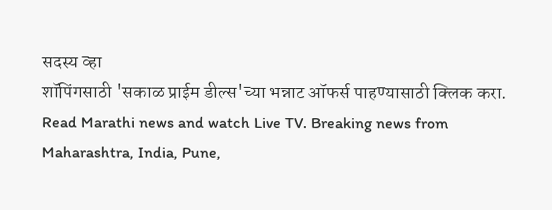सदस्य व्हा
शॉपिंगसाठी 'सकाळ प्राईम डील्स'च्या भन्नाट ऑफर्स पाहण्यासाठी क्लिक करा.
Read Marathi news and watch Live TV. Breaking news from Maharashtra, India, Pune,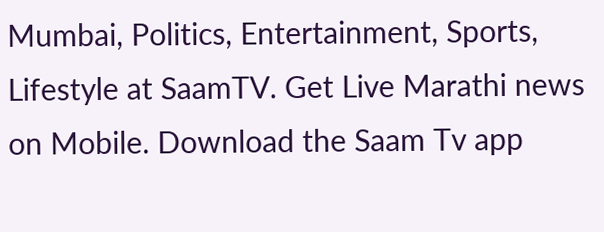Mumbai, Politics, Entertainment, Sports, Lifestyle at SaamTV. Get Live Marathi news on Mobile. Download the Saam Tv app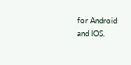for Android and IOS.